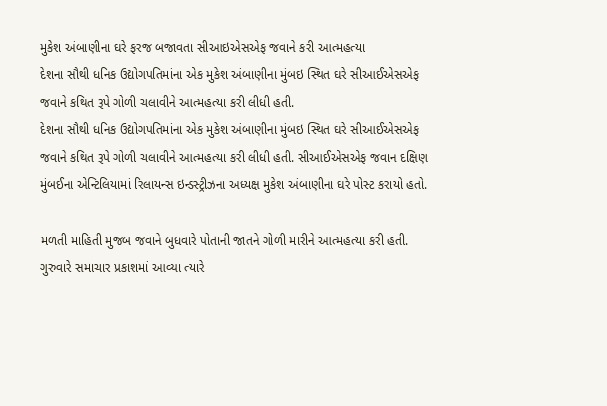મુકેશ અંબાણીના ઘરે ફરજ બજાવતા સીઆઇએસએફ જવાને કરી આત્મહત્યા
દેશના સૌથી ધનિક ઉદ્યોગપતિમાંના એક મુકેશ અંબાણીના મુંબઇ સ્થિત ઘરે સીઆઈએસએફ જવાને કથિત રૂપે ગોળી ચલાવીને આત્મહત્યા કરી લીધી હતી.
દેશના સૌથી ધનિક ઉદ્યોગપતિમાંના એક મુકેશ અંબાણીના મુંબઇ સ્થિત ઘરે સીઆઈએસએફ જવાને કથિત રૂપે ગોળી ચલાવીને આત્મહત્યા કરી લીધી હતી. સીઆઈએસએફ જવાન દક્ષિણ મુંબઈના એન્ટિલિયામાં રિલાયન્સ ઇન્ડસ્ટ્રીઝના અધ્યક્ષ મુકેશ અંબાણીના ઘરે પોસ્ટ કરાયો હતો.

મળતી માહિતી મુજબ જવાને બુધવારે પોતાની જાતને ગોળી મારીને આત્મહત્યા કરી હતી. ગુરુવારે સમાચાર પ્રકાશમાં આવ્યા ત્યારે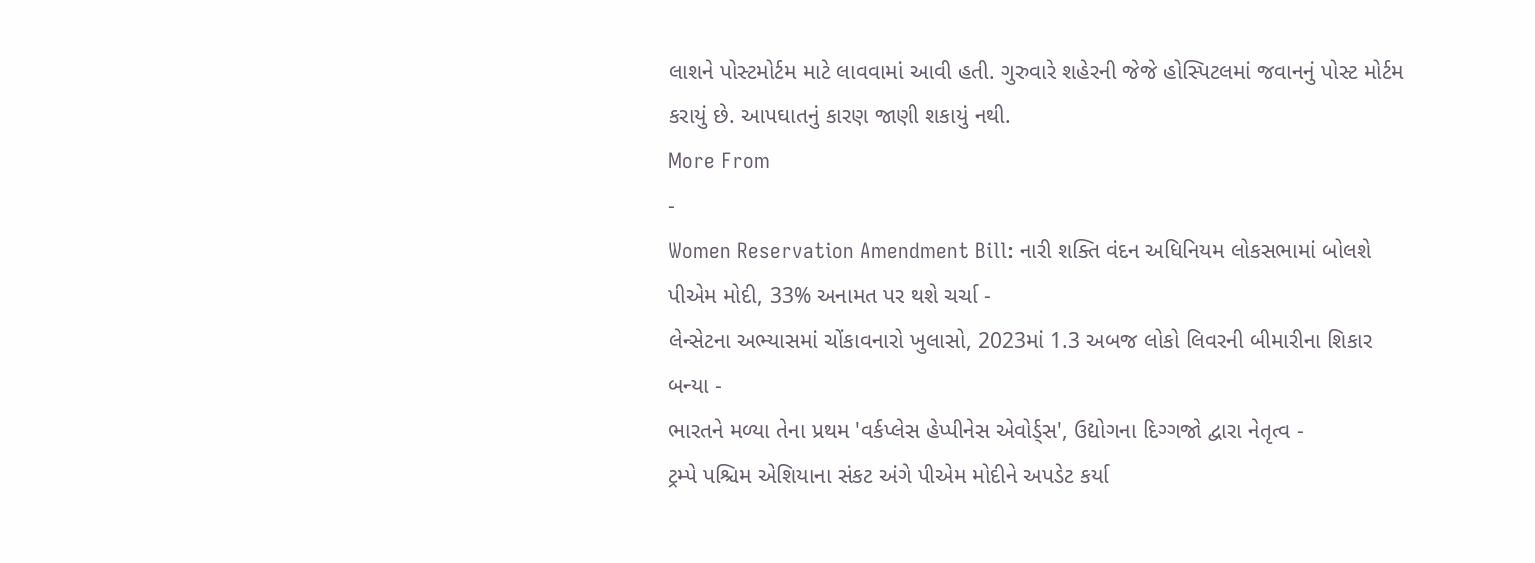લાશને પોસ્ટમોર્ટમ માટે લાવવામાં આવી હતી. ગુરુવારે શહેરની જેજે હોસ્પિટલમાં જવાનનું પોસ્ટ મોર્ટમ કરાયું છે. આપઘાતનું કારણ જાણી શકાયું નથી.
More From
-
Women Reservation Amendment Bill: નારી શક્તિ વંદન અધિનિયમ લોકસભામાં બોલશે પીએમ મોદી, 33% અનામત પર થશે ચર્ચા -
લેન્સેટના અભ્યાસમાં ચોંકાવનારો ખુલાસો, 2023માં 1.3 અબજ લોકો લિવરની બીમારીના શિકાર બન્યા -
ભારતને મળ્યા તેના પ્રથમ 'વર્કપ્લેસ હેપ્પીનેસ એવોર્ડ્સ', ઉદ્યોગના દિગ્ગજો દ્વારા નેતૃત્વ -
ટ્રમ્પે પશ્ચિમ એશિયાના સંકટ અંગે પીએમ મોદીને અપડેટ કર્યા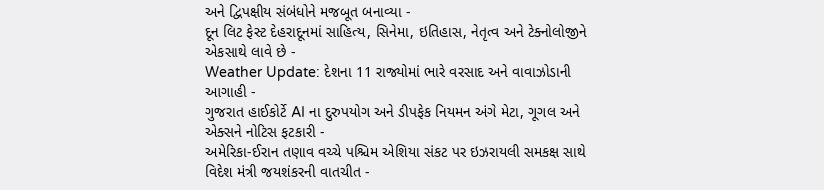અને દ્વિપક્ષીય સંબંધોને મજબૂત બનાવ્યા -
દૂન લિટ ફેસ્ટ દેહરાદૂનમાં સાહિત્ય, સિનેમા, ઇતિહાસ, નેતૃત્વ અને ટેક્નોલોજીને એકસાથે લાવે છે -
Weather Update: દેશના 11 રાજ્યોમાં ભારે વરસાદ અને વાવાઝોડાની આગાહી -
ગુજરાત હાઈકોર્ટે AI ના દુરુપયોગ અને ડીપફેક નિયમન અંગે મેટા, ગૂગલ અને એક્સને નોટિસ ફટકારી -
અમેરિકા-ઈરાન તણાવ વચ્ચે પશ્ચિમ એશિયા સંકટ પર ઇઝરાયલી સમકક્ષ સાથે વિદેશ મંત્રી જયશંકરની વાતચીત -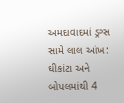અમદાવાદમાં ડ્રગ્સ સામે લાલ આંખ: ઘીકાંટા અને બોપલમાંથી 4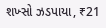શખ્સો ઝડપાયા, ₹21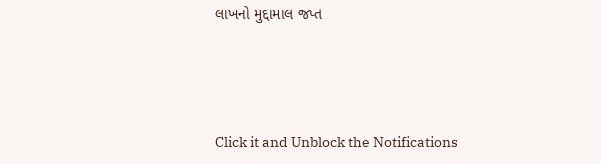લાખનો મુદ્દામાલ જપ્ત




Click it and Unblock the Notifications